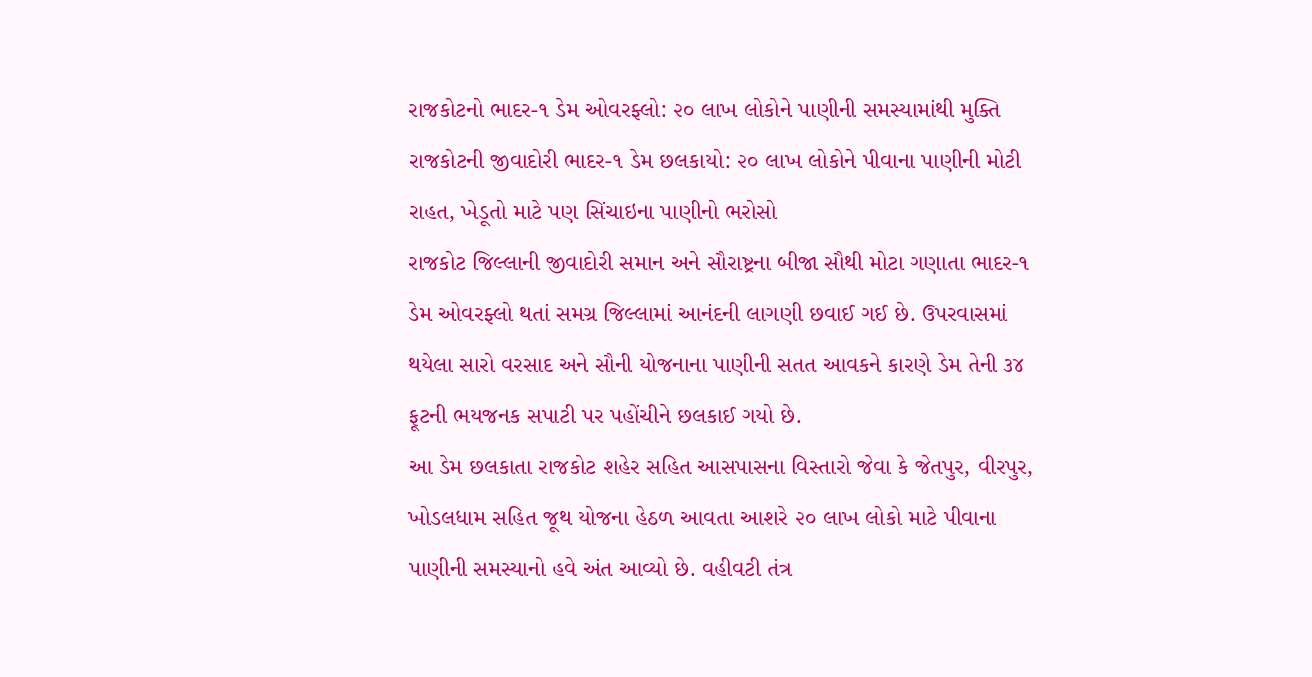રાજકોટનો ભાદર-૧ ડેમ ઓવરફ્લો: ૨૦ લાખ લોકોને પાણીની સમસ્યામાંથી મુક્તિ
રાજકોટની જીવાદોરી ભાદર-૧ ડેમ છલકાયો: ૨૦ લાખ લોકોને પીવાના પાણીની મોટી રાહત, ખેડૂતો માટે પણ સિંચાઇના પાણીનો ભરોસો
રાજકોટ જિલ્લાની જીવાદોરી સમાન અને સૌરાષ્ટ્રના બીજા સૌથી મોટા ગણાતા ભાદર-૧ ડેમ ઓવરફ્લો થતાં સમગ્ર જિલ્લામાં આનંદની લાગણી છવાઈ ગઈ છે. ઉપરવાસમાં થયેલા સારો વરસાદ અને સૌની યોજનાના પાણીની સતત આવકને કારણે ડેમ તેની ૩૪ ફૂટની ભયજનક સપાટી પર પહોંચીને છલકાઈ ગયો છે.
આ ડેમ છલકાતા રાજકોટ શહેર સહિત આસપાસના વિસ્તારો જેવા કે જેતપુર, વીરપુર, ખોડલધામ સહિત જૂથ યોજના હેઠળ આવતા આશરે ૨૦ લાખ લોકો માટે પીવાના પાણીની સમસ્યાનો હવે અંત આવ્યો છે. વહીવટી તંત્ર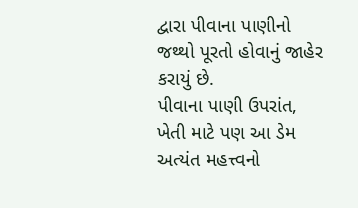દ્વારા પીવાના પાણીનો જથ્થો પૂરતો હોવાનું જાહેર કરાયું છે.
પીવાના પાણી ઉપરાંત, ખેતી માટે પણ આ ડેમ અત્યંત મહત્ત્વનો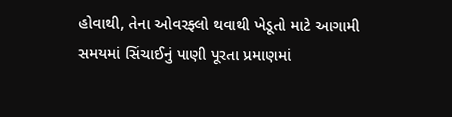હોવાથી, તેના ઓવરફ્લો થવાથી ખેડૂતો માટે આગામી સમયમાં સિંચાઈનું પાણી પૂરતા પ્રમાણમાં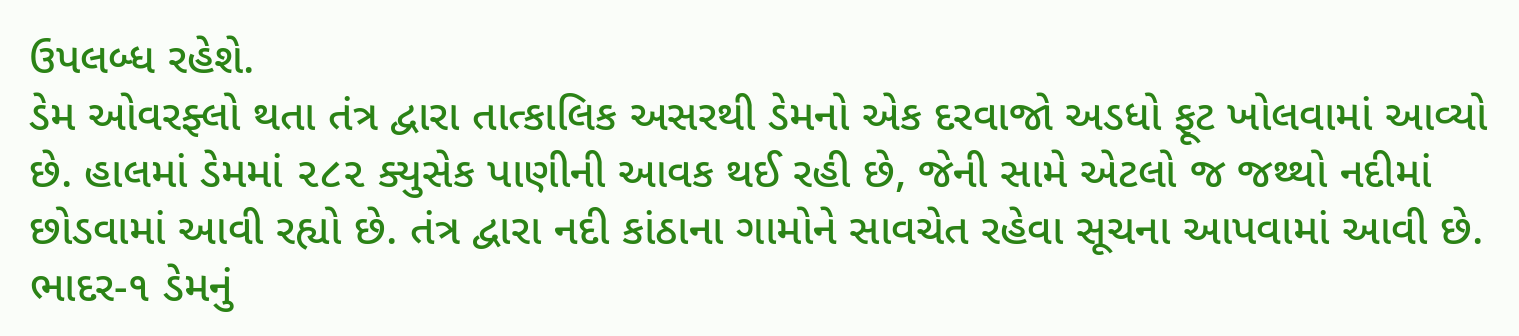ઉપલબ્ધ રહેશે.
ડેમ ઓવરફ્લો થતા તંત્ર દ્વારા તાત્કાલિક અસરથી ડેમનો એક દરવાજો અડધો ફૂટ ખોલવામાં આવ્યો છે. હાલમાં ડેમમાં ૨૮૨ ક્યુસેક પાણીની આવક થઈ રહી છે, જેની સામે એટલો જ જથ્થો નદીમાં છોડવામાં આવી રહ્યો છે. તંત્ર દ્વારા નદી કાંઠાના ગામોને સાવચેત રહેવા સૂચના આપવામાં આવી છે. ભાદર-૧ ડેમનું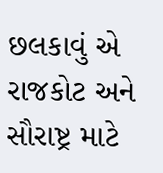છલકાવું એ રાજકોટ અને સૌરાષ્ટ્ર માટે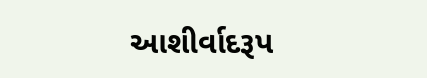આશીર્વાદરૂપ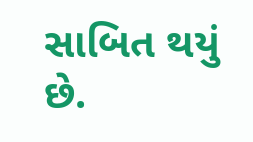સાબિત થયું છે.